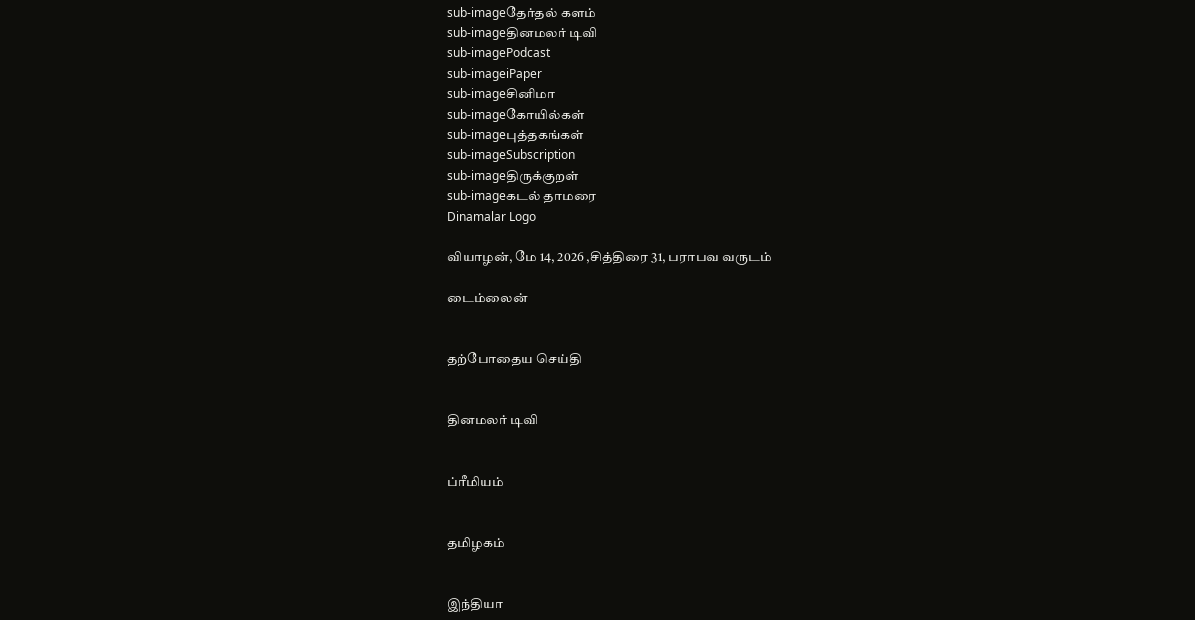sub-imageதேர்தல் களம்
sub-imageதினமலர் டிவி
sub-imagePodcast
sub-imageiPaper
sub-imageசினிமா
sub-imageகோயில்கள்
sub-imageபுத்தகங்கள்
sub-imageSubscription
sub-imageதிருக்குறள்
sub-imageகடல் தாமரை
Dinamalar Logo

வியாழன், மே 14, 2026 ,சித்திரை 31, பராபவ வருடம்

டைம்லைன்


தற்போதைய செய்தி


தினமலர் டிவி


ப்ரீமியம்


தமிழகம்


இந்தியா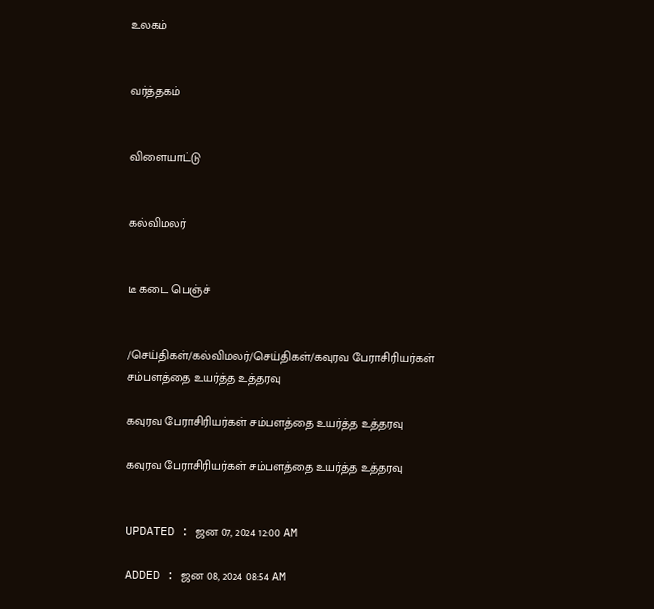உலகம்


வர்த்தகம்


விளையாட்டு


கல்விமலர்


டீ கடை பெஞ்ச்


/செய்திகள்/கல்விமலர்/செய்திகள்/கவுரவ பேராசிரியர்கள் சம்பளத்தை உயர்த்த உத்தரவு

கவுரவ பேராசிரியர்கள் சம்பளத்தை உயர்த்த உத்தரவு

கவுரவ பேராசிரியர்கள் சம்பளத்தை உயர்த்த உத்தரவு


UPDATED : ஜன 07, 2024 12:00 AM

ADDED : ஜன 08, 2024 08:54 AM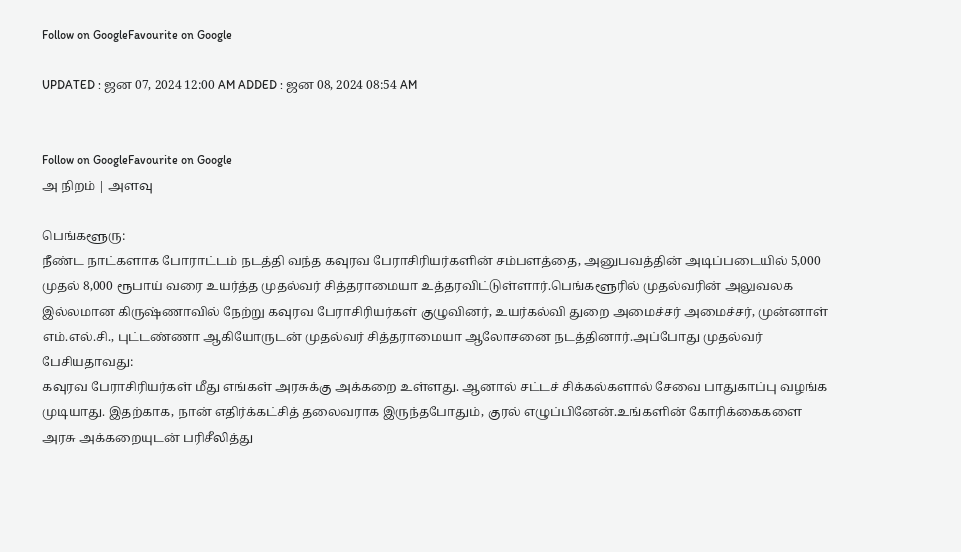Follow on GoogleFavourite on Google

UPDATED : ஜன 07, 2024 12:00 AM ADDED : ஜன 08, 2024 08:54 AM


Follow on GoogleFavourite on Google
அ நிறம் | அளவு

பெங்களூரு:
நீண்ட நாட்களாக போராட்டம் நடத்தி வந்த கவுரவ பேராசிரியர்களின் சம்பளத்தை, அனுபவத்தின் அடிப்படையில் 5,000 முதல் 8,000 ரூபாய் வரை உயர்த்த முதல்வர் சித்தராமையா உத்தரவிட்டுள்ளார்.பெங்களூரில் முதல்வரின் அலுவலக இல்லமான கிருஷ்ணாவில் நேற்று கவுரவ பேராசிரியர்கள் குழுவினர், உயர்கல்வி துறை அமைச்சர் அமைச்சர், முன்னாள் எம்.எல்.சி., புட்டண்ணா ஆகியோருடன் முதல்வர் சித்தராமையா ஆலோசனை நடத்தினார்.அப்போது முதல்வர் பேசியதாவது:
கவுரவ பேராசிரியர்கள் மீது எங்கள் அரசுக்கு அக்கறை உள்ளது. ஆனால் சட்டச் சிக்கல்களால் சேவை பாதுகாப்பு வழங்க முடியாது. இதற்காக, நான் எதிர்க்கட்சித் தலைவராக இருந்தபோதும், குரல் எழுப்பினேன்.உங்களின் கோரிக்கைகளை அரசு அக்கறையுடன் பரிசீலித்து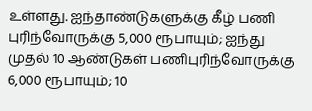உள்ளது. ஐந்தாண்டுகளுக்கு கீழ் பணி புரிந்வோருக்கு 5,000 ரூபாயும்; ஐந்து முதல் 10 ஆண்டுகள் பணிபுரிந்வோருக்கு 6,000 ரூபாயும்; 10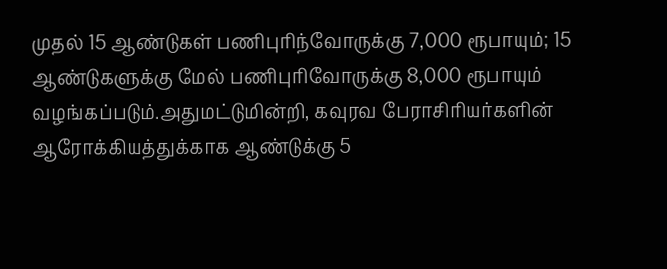முதல் 15 ஆண்டுகள் பணிபுரிந்வோருக்கு 7,000 ரூபாயும்; 15 ஆண்டுகளுக்கு மேல் பணிபுரிவோருக்கு 8,000 ரூபாயும் வழங்கப்படும்.அதுமட்டுமின்றி, கவுரவ பேராசிரியர்களின் ஆரோக்கியத்துக்காக ஆண்டுக்கு 5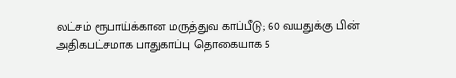லட்சம் ரூபாய்க்கான மருத்துவ காப்பீடு; 60 வயதுக்கு பின் அதிகபட்சமாக பாதுகாப்பு தொகையாக 5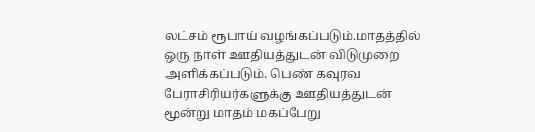லட்சம் ரூபாய் வழங்கப்படும்.மாதத்தில் ஒரு நாள் ஊதியத்துடன் விடுமுறை அளிக்கப்படும். பெண் கவுரவ பேராசிரியர்களுக்கு ஊதியத்துடன் மூன்று மாதம் மகப்பேறு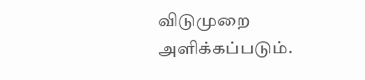விடுமுறை அளிக்கப்படும்.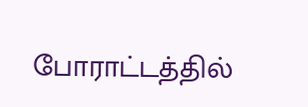போராட்டத்தில்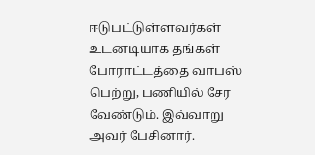ஈடுபட்டுள்ளவர்கள் உடனடியாக தங்கள் போராட்டத்தை வாபஸ் பெற்று, பணியில் சேர வேண்டும். இவ்வாறு அவர் பேசினார்.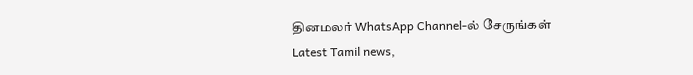தினமலர் WhatsApp Channel-ல் சேருங்கள்
Latest Tamil news,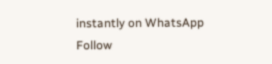instantly on WhatsApp
Follow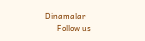Dinamalar
      Follow us